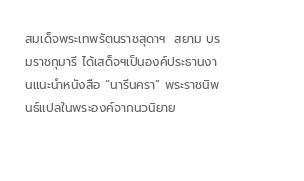สมเด็จพระเทพรัตนราชสุดาฯ  สยาม บรมราชกุมารี ได้เสด็จฯเป็นองค์ประธานงานแนะนำหนังสือ “นารีนครา” พระราชนิพนธ์แปลในพระองค์จากนวนิยาย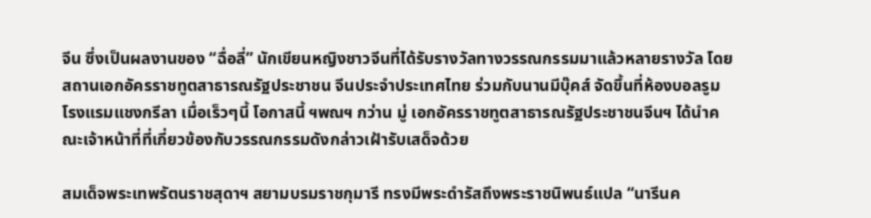จีน ซึ่งเป็นผลงานของ “ฉื่อลี่” นักเขียนหญิงชาวจีนที่ได้รับรางวัลทางวรรณกรรมมาแล้วหลายรางวัล โดยสถานเอกอัครราชทูตสาธารณรัฐประชาชน จีนประจำประเทศไทย ร่วมกับนานมีบุ๊คส์ จัดขึ้นที่ห้องบอลรูม โรงแรมแชงกรีลา เมื่อเร็วๆนี้ โอกาสนี้ ฯพณฯ กว่าน มู่ เอกอัครราชทูตสาธารณรัฐประชาชนจีนฯ ได้นำคณะเจ้าหน้าที่ที่เกี่ยวข้องกับวรรณกรรมดังกล่าวเฝ้ารับเสด็จด้วย

สมเด็จพระเทพรัตนราชสุดาฯ สยามบรมราชกุมารี ทรงมีพระดำรัสถึงพระราชนิพนธ์แปล “นารีนค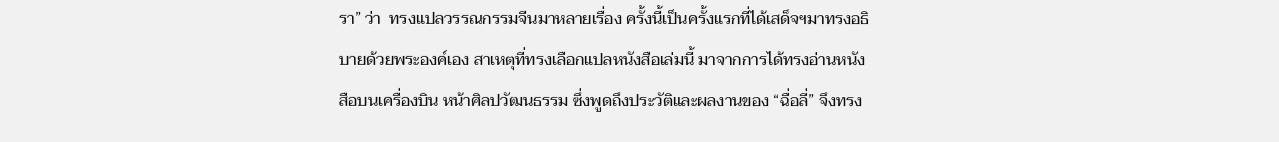รา” ว่า  ทรงแปลวรรณกรรมจีนมาหลายเรื่อง ครั้งนี้เป็นครั้งแรกที่ได้เสด็จฯมาทรงอธิบายด้วยพระองค์เอง สาเหตุที่ทรงเลือกแปลหนังสือเล่มนี้ มาจากการได้ทรงอ่านหนังสือบนเครื่องบิน หน้าศิลปวัฒนธรรม ซึ่งพูดถึงประวัติและผลงานของ “ฉื่อลี่” จึงทรง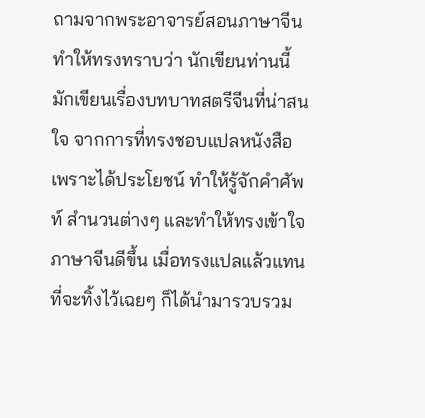ถามจากพระอาจารย์สอนภาษาจีน ทำให้ทรงทราบว่า นักเขียนท่านนี้มักเขียนเรื่องบทบาทสตรีจีนที่น่าสนใจ จากการที่ทรงชอบแปลหนังสือเพราะได้ประโยชน์ ทำให้รู้จักคำศัพท์ สำนวนต่างๆ และทำให้ทรงเข้าใจภาษาจีนดีขึ้น เมื่อทรงแปลแล้วแทนที่จะทิ้งไว้เฉยๆ ก็ได้นำมารวบรวม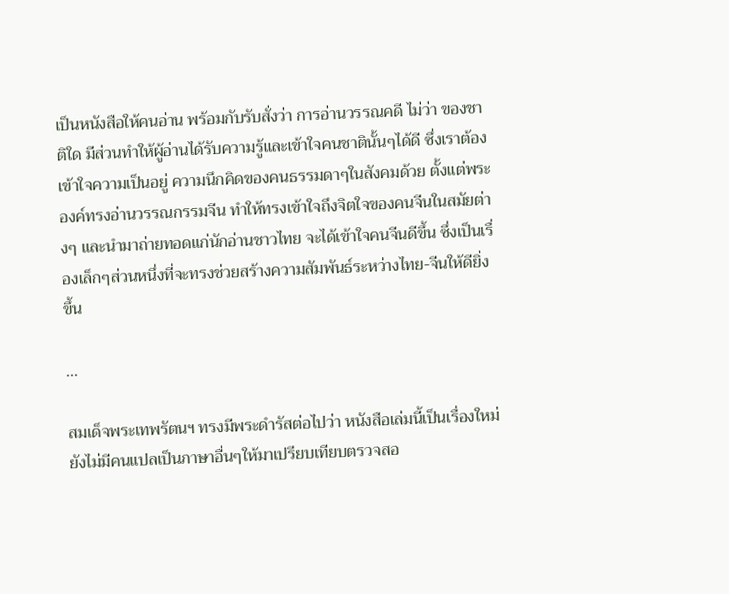เป็นหนังสือให้คนอ่าน พร้อมกับรับสั่งว่า การอ่านวรรณคดี ไม่ว่า ของชาติใด มีส่วนทำให้ผู้อ่านได้รับความรู้และเข้าใจคนชาตินั้นๆได้ดี ซึ่งเราต้องเข้าใจความเป็นอยู่ ความนึกคิดของคนธรรมดาๆในสังคมด้วย ตั้งแต่พระองค์ทรงอ่านวรรณกรรมจีน ทำให้ทรงเข้าใจถึงจิตใจของคนจีนในสมัยต่างๆ และนำมาถ่ายทอดแก่นักอ่านชาวไทย จะได้เข้าใจคนจีนดีขึ้น ซึ่งเป็นเรื่องเล็กๆส่วนหนึ่งที่จะทรงช่วยสร้างความสัมพันธ์ระหว่างไทย-จีนให้ดียิ่งขึ้น

...

สมเด็จพระเทพรัตนฯ ทรงมีพระดำรัสต่อไปว่า หนังสือเล่มนี้เป็นเรื่องใหม่ ยังไม่มีคนแปลเป็นภาษาอื่นๆให้มาเปรียบเทียบตรวจสอ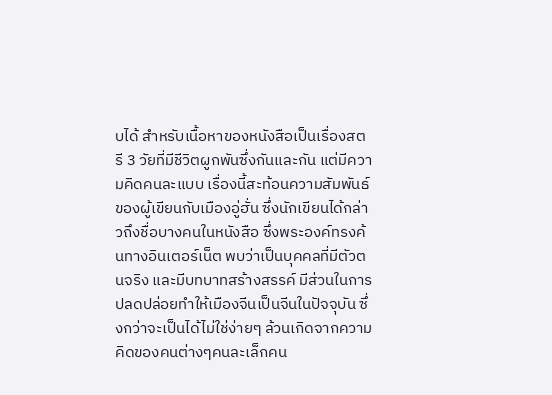บได้ สำหรับเนื้อหาของหนังสือเป็นเรื่องสตรี 3 วัยที่มีชีวิตผูกพันซึ่งกันและกัน แต่มีความคิดคนละแบบ เรื่องนี้สะท้อนความสัมพันธ์ของผู้เขียนกับเมืองอู่ฮั่น ซึ่งนักเขียนได้กล่าวถึงชื่อบางคนในหนังสือ ซึ่งพระองค์ทรงค้นทางอินเตอร์เน็ต พบว่าเป็นบุคคลที่มีตัวตนจริง และมีบทบาทสร้างสรรค์ มีส่วนในการปลดปล่อยทำให้เมืองจีนเป็นจีนในปัจจุบัน ซึ่งกว่าจะเป็นได้ไม่ใช่ง่ายๆ ล้วนเกิดจากความคิดของคนต่างๆคนละเล็กคน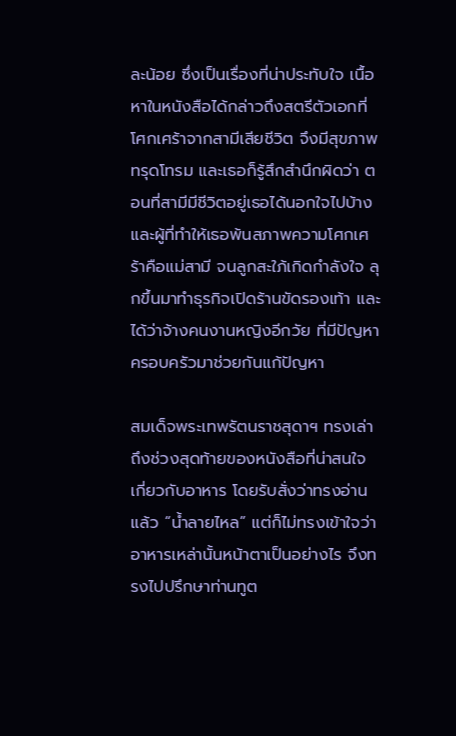ละน้อย ซึ่งเป็นเรื่องที่น่าประทับใจ เนื้อหาในหนังสือได้กล่าวถึงสตรีตัวเอกที่โศกเศร้าจากสามีเสียชีวิต จึงมีสุขภาพทรุดโทรม และเธอก็รู้สึกสำนึกผิดว่า ตอนที่สามีมีชีวิตอยู่เธอได้นอกใจไปบ้าง  และผู้ที่ทำให้เธอพ้นสภาพความโศกเศร้าคือแม่สามี จนลูกสะใภ้เกิดกำลังใจ ลุกขึ้นมาทำธุรกิจเปิดร้านขัดรองเท้า และได้ว่าจ้างคนงานหญิงอีกวัย ที่มีปัญหาครอบครัวมาช่วยกันแก้ปัญหา

สมเด็จพระเทพรัตนราชสุดาฯ ทรงเล่าถึงช่วงสุดท้ายของหนังสือที่น่าสนใจเกี่ยวกับอาหาร โดยรับสั่งว่าทรงอ่านแล้ว “น้ำลายไหล” แต่ก็ไม่ทรงเข้าใจว่าอาหารเหล่านั้นหน้าตาเป็นอย่างไร จึงทรงไปปรึกษาท่านทูต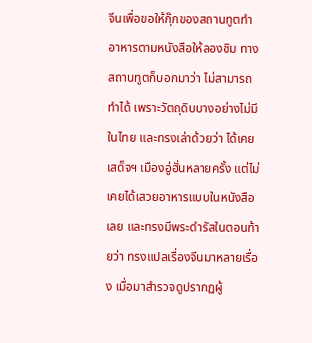จีนเพื่อขอให้กุ๊กของสถานทูตทำอาหารตามหนังสือให้ลองชิม ทางสถานทูตก็บอกมาว่า ไม่สามารถทำได้ เพราะวัตถุดิบบางอย่างไม่มีในไทย และทรงเล่าด้วยว่า ได้เคยเสด็จฯ เมืองอู่ฮั่นหลายครั้ง แต่ไม่เคยได้เสวยอาหารแบบในหนังสือเลย และทรงมีพระดำรัสในตอนท้ายว่า ทรงแปลเรื่องจีนมาหลายเรื่อง เมื่อมาสำรวจดูปรากฏผู้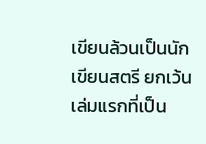เขียนล้วนเป็นนักเขียนสตรี ยกเว้นเล่มแรกที่เป็น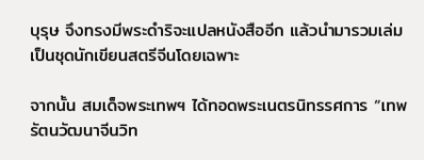บุรุษ จึงทรงมีพระดำริจะแปลหนังสืออีก แล้วนำมารวมเล่มเป็นชุดนักเขียนสตรีจีนโดยเฉพาะ

จากนั้น สมเด็จพระเทพฯ ได้ทอดพระเนตรนิทรรศการ “เทพรัตนวัฒนาจีนวิท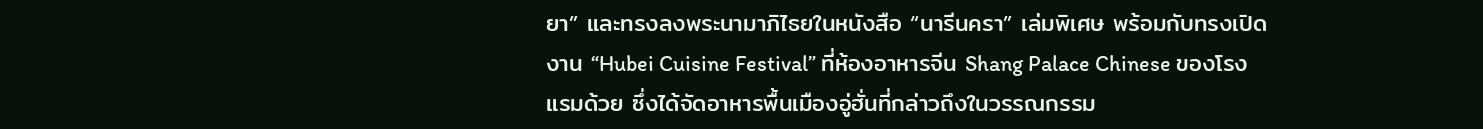ยา” และทรงลงพระนามาภิไธยในหนังสือ “นารีนครา” เล่มพิเศษ พร้อมกับทรงเปิดงาน “Hubei Cuisine Festival” ที่ห้องอาหารจีน Shang Palace Chinese ของโรงแรมด้วย ซึ่งได้จัดอาหารพื้นเมืองอู่ฮั่นที่กล่าวถึงในวรรณกรรม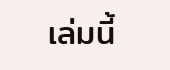เล่มนี้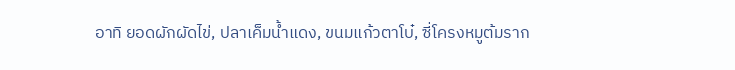อาทิ ยอดผักผัดไข่, ปลาเค็มน้ำแดง, ขนมแก้วตาโบ๋, ซี่โครงหมูต้มราก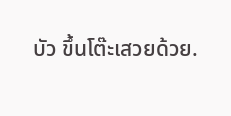บัว ขึ้นโต๊ะเสวยด้วย.